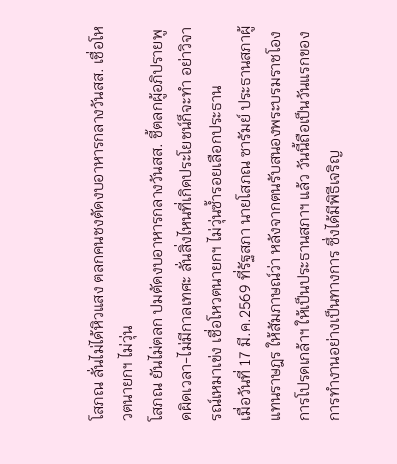โสภณ ลั่นไม่ได้หิวแสง ตลกคนชงตัดงบอาหารกลางวันสส. เชื่อโหวตนายกฯ ไม่วุ่น
โสภณ ยันไม่ตลก ปมตัดงบอาหารกลางวันสส. ชี้ตลกผู้อภิปรายพูดผิดเวลา-ไม่มีกาลเทศะ ลั่นสิ่งไหนที่เกิดประโยชน์ก็จะทำ อย่าวิจารณ์เหมาเข่ง เชื่อโหวตนายกฯ ไม่วุ่นซ้ำรอยเลือกประธาน
เมื่อวันที่ 17 มี.ค.2569 ที่รัฐสภา นายโสภณ ซารัมย์ ประธานสภาผู้แทนราษฎร ให้สัมภาษณ์ว่า หลังจากตนรับสนองพระบรมราชโองการโปรดเกล้าฯ ให้เป็นประธานสภาฯ แล้ว วันนี้ถือเป็นวันแรกของการทำงานอย่างเป็นทางการ ซึ่งได้มีพิธีเจริญ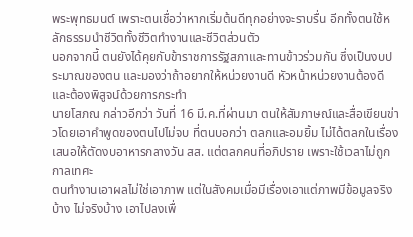พระพุทธมนต์ เพราะตนเชื่อว่าหากเริ่มต้นดีทุกอย่างจะราบรื่น อีกทั้งตนใช้หลักธรรมนำชีวิตทั้งชีวิตทำงานและชีวิตส่วนตัว
นอกจากนี้ ตนยังได้คุยกับข้าราชการรัฐสภาและทานข้าวร่วมกัน ซึ่งเป็นงบประมาณของตน และมองว่าถ้าอยากให้หน่วยงานดี หัวหน้าหน่วยงานต้องดี และต้องพิสูจน์ด้วยการกระทำ
นายโสภณ กล่าวอีกว่า วันที่ 16 มี.ค.ที่ผ่านมา ตนให้สัมภาษณ์และสื่อเขียนข่าวโดยเอาคำพูดของตนไปไม่จบ ที่ตนบอกว่า ตลกและอมยิ้ม ไม่ได้ตลกในเรื่องเสนอให้ตัดงบอาหารกลางวัน สส. แต่ตลกคนที่อภิปราย เพราะใช้เวลาไม่ถูกกาลเทศะ
ตนทำงานเอาผลไม่ใช่เอาภาพ แต่ในสังคมเมื่อมีเรื่องเอาแต่ภาพมีข้อมูลจริงบ้าง ไม่จริงบ้าง เอาไปลงเพื่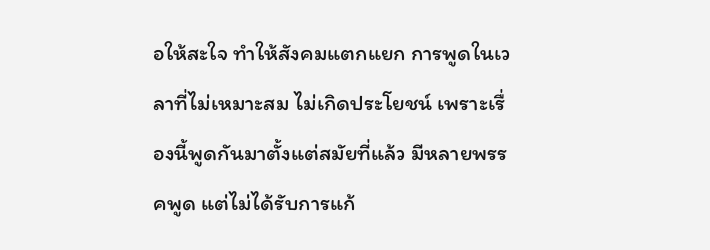อให้สะใจ ทำให้สังคมแตกแยก การพูดในเวลาที่ไม่เหมาะสม ไม่เกิดประโยชน์ เพราะเรื่องนี้พูดกันมาตั้งแต่สมัยที่แล้ว มีหลายพรรคพูด แต่ไม่ได้รับการแก้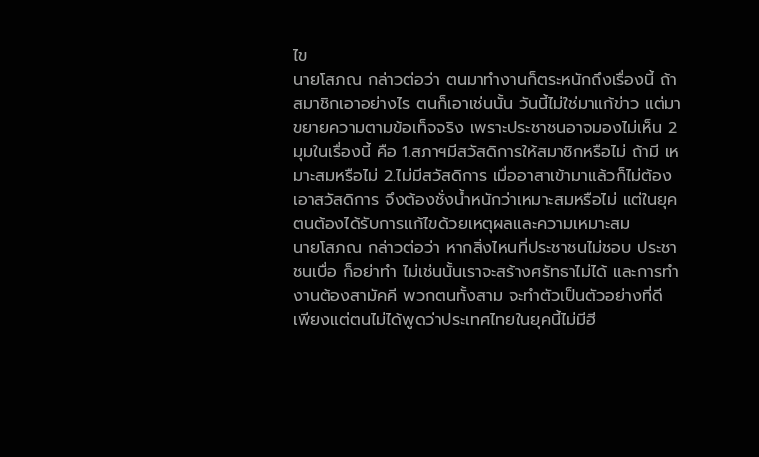ไข
นายโสภณ กล่าวต่อว่า ตนมาทำงานก็ตระหนักถึงเรื่องนี้ ถ้าสมาชิกเอาอย่างไร ตนก็เอาเช่นนั้น วันนี้ไม่ใช่มาแก้ข่าว แต่มาขยายความตามข้อเท็จจริง เพราะประชาชนอาจมองไม่เห็น 2 มุมในเรื่องนี้ คือ 1.สภาฯมีสวัสดิการให้สมาชิกหรือไม่ ถ้ามี เหมาะสมหรือไม่ 2.ไม่มีสวัสดิการ เมื่ออาสาเข้ามาแล้วก็ไม่ต้องเอาสวัสดิการ จึงต้องชั่งน้ำหนักว่าเหมาะสมหรือไม่ แต่ในยุคตนต้องได้รับการแก้ไขด้วยเหตุผลและความเหมาะสม
นายโสภณ กล่าวต่อว่า หากสิ่งไหนที่ประชาชนไม่ชอบ ประชาชนเบื่อ ก็อย่าทำ ไม่เช่นนั้นเราจะสร้างศรัทธาไม่ได้ และการทำงานต้องสามัคคี พวกตนทั้งสาม จะทำตัวเป็นตัวอย่างที่ดี เพียงแต่ตนไม่ได้พูดว่าประเทศไทยในยุคนี้ไม่มีฮี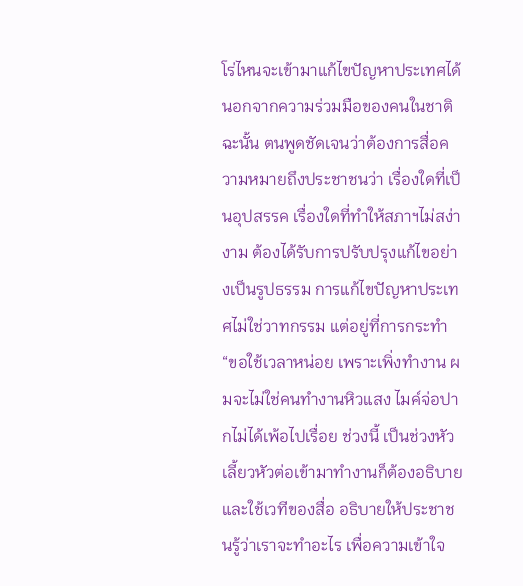โร่ไหนจะเข้ามาแก้ไขปัญหาประเทศได้ นอกจากความร่วมมือของคนในชาติ
ฉะนั้น ตนพูดชัดเจนว่าต้องการสื่อความหมายถึงประชาชนว่า เรื่องใดที่เป็นอุปสรรค เรื่องใดที่ทำให้สภาฯไม่สง่างาม ต้องได้รับการปรับปรุงแก้ไขอย่างเป็นรูปธรรม การแก้ไขปัญหาประเทศไม่ใช่วาทกรรม แต่อยู่ที่การกระทำ
“ขอใช้เวลาหน่อย เพราะเพิ่งทำงาน ผมจะไม่ใช่คนทำงานหิวแสง ไมค์จ่อปากไม่ได้เพ้อไปเรื่อย ช่วงนี้ เป็นช่วงหัวเลี้ยวหัวต่อเข้ามาทำงานก็ต้องอธิบาย และใช้เวทีของสื่อ อธิบายให้ประชาชนรู้ว่าเราจะทำอะไร เพื่อความเข้าใจ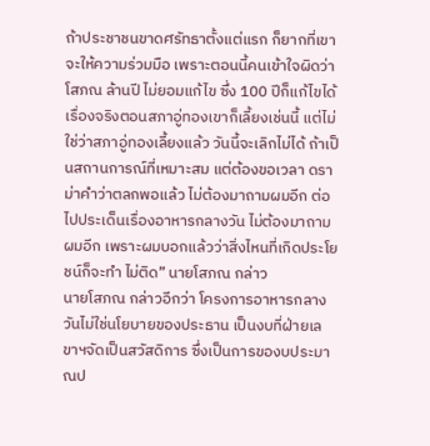ถ้าประชาชนขาดศรัทธาตั้งแต่แรก ก็ยากที่เขาจะให้ความร่วมมือ เพราะตอนนี้คนเข้าใจผิดว่า โสภณ ล้านปี ไม่ยอมแก้ไข ซึ่ง 100 ปีก็แก้ไขได้
เรื่องจริงตอนสภาอู่ทองเขาก็เลี้ยงเช่นนี้ แต่ไม่ใช่ว่าสภาอู่ทองเลี้ยงแล้ว วันนี้จะเลิกไม่ได้ ถ้าเป็นสถานการณ์ที่เหมาะสม แต่ต้องขอเวลา ดราม่าคำว่าตลกพอแล้ว ไม่ต้องมาถามผมอีก ต่อไปประเด็นเรื่องอาหารกลางวัน ไม่ต้องมาถามผมอีก เพราะผมบอกแล้วว่าสิ่งไหนที่เกิดประโยชน์ก็จะทำ ไม่ติด” นายโสภณ กล่าว
นายโสภณ กล่าวอีกว่า โครงการอาหารกลางวันไม่ใช่นโยบายของประธาน เป็นงบที่ฝ่ายเลขาฯจัดเป็นสวัสดิการ ซึ่งเป็นการของบประมาณป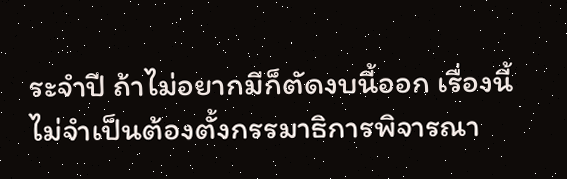ระจำปี ถ้าไม่อยากมีก็ตัดงบนี้ออก เรื่องนี้ไม่จำเป็นต้องตั้งกรรมาธิการพิจารณา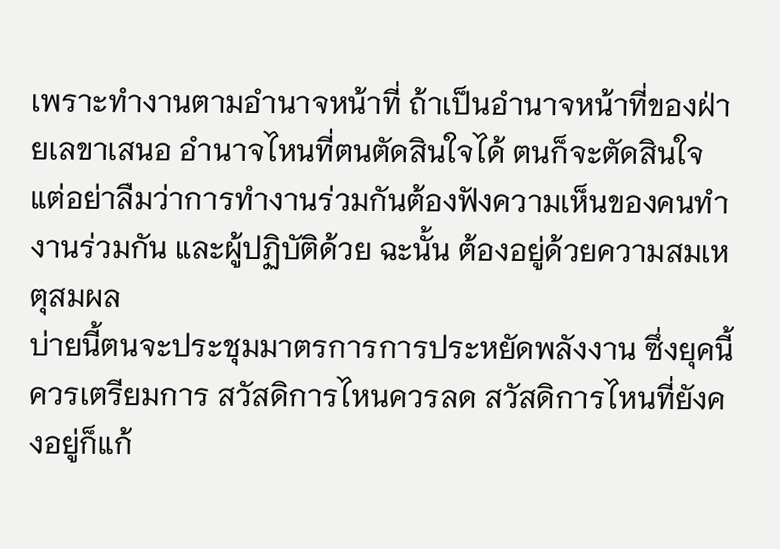เพราะทำงานตามอำนาจหน้าที่ ถ้าเป็นอำนาจหน้าที่ของฝ่ายเลขาเสนอ อำนาจไหนที่ตนตัดสินใจได้ ตนก็จะตัดสินใจ แต่อย่าลืมว่าการทำงานร่วมกันต้องฟังความเห็นของคนทำงานร่วมกัน และผู้ปฏิบัติด้วย ฉะนั้น ต้องอยู่ด้วยความสมเหตุสมผล
บ่ายนี้ตนจะประชุมมาตรการการประหยัดพลังงาน ซึ่งยุคนี้ควรเตรียมการ สวัสดิการไหนควรลด สวัสดิการไหนที่ยังคงอยู่ก็แก้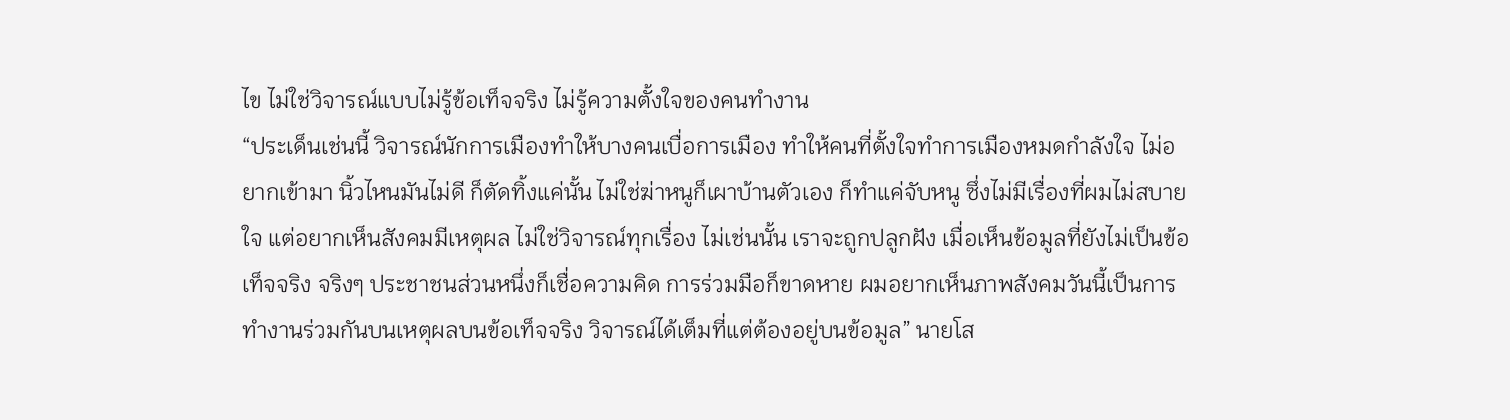ไข ไม่ใช่วิจารณ์แบบไม่รู้ข้อเท็จจริง ไม่รู้ความตั้งใจของคนทำงาน
“ประเด็นเช่นนี้ วิจารณ์นักการเมืองทำให้บางคนเบื่อการเมือง ทำให้คนที่ตั้งใจทำการเมืองหมดกำลังใจ ไม่อยากเข้ามา นิ้วไหนมันไม่ดี ก็ตัดทิ้งแค่นั้น ไม่ใช่ฆ่าหนูก็เผาบ้านตัวเอง ก็ทำแค่จับหนู ซึ่งไม่มีเรื่องที่ผมไม่สบายใจ แต่อยากเห็นสังคมมีเหตุผล ไม่ใช่วิจารณ์ทุกเรื่อง ไม่เช่นนั้น เราจะถูกปลูกฝัง เมื่อเห็นข้อมูลที่ยังไม่เป็นข้อเท็จจริง จริงๆ ประชาชนส่วนหนึ่งก็เชื่อความคิด การร่วมมือก็ขาดหาย ผมอยากเห็นภาพสังคมวันนี้เป็นการทำงานร่วมกันบนเหตุผลบนข้อเท็จจริง วิจารณ์ได้เต็มที่แต่ต้องอยู่บนข้อมูล” นายโส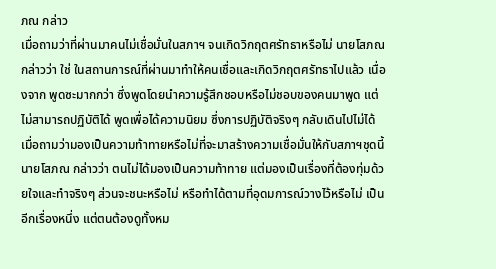ภณ กล่าว
เมื่อถามว่าที่ผ่านมาคนไม่เชื่อมั่นในสภาฯ จนเกิดวิกฤตศรัทธาหรือไม่ นายโสภณ กล่าวว่า ใช่ ในสถานการณ์ที่ผ่านมาทำให้คนเชื่อและเกิดวิกฤตศรัทธาไปแล้ว เนื่องจาก พูดซะมากกว่า ซึ่งพูดโดยนำความรู้สึกชอบหรือไม่ชอบของคนมาพูด แต่ไม่สามารถปฏิบัติได้ พูดเพื่อได้ความนิยม ซึ่งการปฏิบัติจริงๆ กลับเดินไปไม่ได้
เมื่อถามว่ามองเป็นความท้าทายหรือไม่ที่จะมาสร้างความเชื่อมั่นให้กับสภาฯชุดนี้ นายโสภณ กล่าวว่า ตนไม่ได้มองเป็นความท้าทาย แต่มองเป็นเรื่องที่ต้องทุ่มด้วยใจและทำจริงๆ ส่วนจะชนะหรือไม่ หรือทำได้ตามที่อุดมการณ์วางไว้หรือไม่ เป็นอีกเรื่องหนึ่ง แต่ตนต้องดูทั้งหม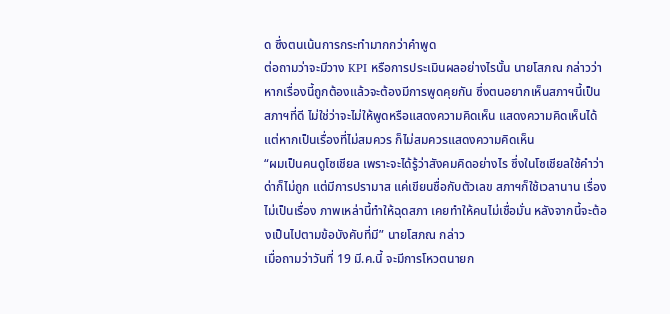ด ซึ่งตนเน้นการกระทำมากกว่าคำพูด
ต่อถามว่าจะมีวาง KPI หรือการประเมินผลอย่างไรนั้น นายโสภณ กล่าวว่า หากเรื่องนี้ถูกต้องแล้วจะต้องมีการพูดคุยกัน ซึ่งตนอยากเห็นสภาฯนี้เป็นสภาฯที่ดี ไม่ใช่ว่าจะไม่ให้พูดหรือแสดงความคิดเห็น แสดงความคิดเห็นได้ แต่หากเป็นเรื่องที่ไม่สมควร ก็ไม่สมควรแสดงความคิดเห็น
“ผมเป็นคนดูโซเชียล เพราะจะได้รู้ว่าสังคมคิดอย่างไร ซึ่งในโซเชียลใช้คำว่าด่าก็ไม่ถูก แต่มีการปรามาส แค่เขียนชื่อกับตัวเลข สภาฯก็ใช้เวลานาน เรื่องไม่เป็นเรื่อง ภาพเหล่านี้ทำให้ฉุดสภา เคยทำให้คนไม่เชื่อมั่น หลังจากนี้จะต้องเป็นไปตามข้อบังคับที่มี” นายโสภณ กล่าว
เมื่อถามว่าวันที่ 19 มี.ค.นี้ จะมีการโหวตนายก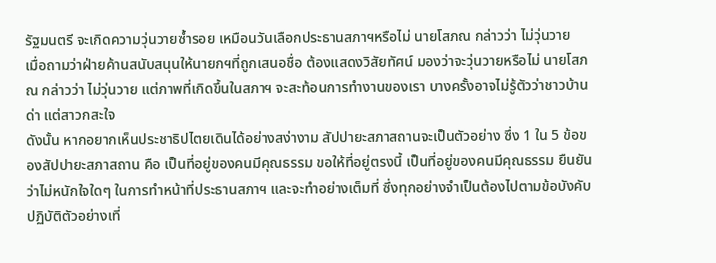รัฐมนตรี จะเกิดความวุ่นวายซ้ำรอย เหมือนวันเลือกประธานสภาฯหรือไม่ นายโสภณ กล่าวว่า ไม่วุ่นวาย
เมื่อถามว่าฝ่ายค้านสนับสนุนให้นายกฯที่ถูกเสนอชื่อ ต้องแสดงวิสัยทัศน์ มองว่าจะวุ่นวายหรือไม่ นายโสภณ กล่าวว่า ไม่วุ่นวาย แต่ภาพที่เกิดขึ้นในสภาฯ จะสะท้อนการทำงานของเรา บางครั้งอาจไม่รู้ตัวว่าชาวบ้านด่า แต่สาวกสะใจ
ดังนั้น หากอยากเห็นประชาธิปไตยเดินได้อย่างสง่างาม สัปปายะสภาสถานจะเป็นตัวอย่าง ซึ่ง 1 ใน 5 ข้อของสัปปายะสภาสถาน คือ เป็นที่อยู่ของคนมีคุณธรรม ขอให้ที่อยู่ตรงนี้ เป็นที่อยู่ของคนมีคุณธรรม ยืนยันว่าไม่หนักใจใดๆ ในการทำหน้าที่ประธานสภาฯ และจะทำอย่างเต็มที่ ซึ่งทุกอย่างจำเป็นต้องไปตามข้อบังคับ ปฏิบัติตัวอย่างเที่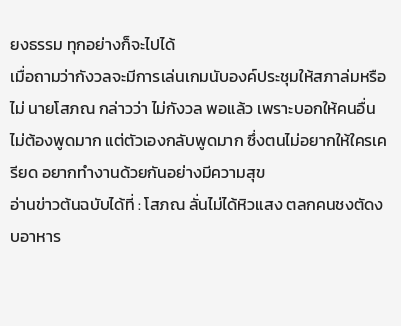ยงธรรม ทุกอย่างก็จะไปได้
เมื่อถามว่ากังวลจะมีการเล่นเกมนับองค์ประชุมให้สภาล่มหรือไม่ นายโสภณ กล่าวว่า ไม่กังวล พอแล้ว เพราะบอกให้คนอื่นไม่ต้องพูดมาก แต่ตัวเองกลับพูดมาก ซึ่งตนไม่อยากให้ใครเครียด อยากทำงานด้วยกันอย่างมีความสุข
อ่านข่าวต้นฉบับได้ที่ : โสภณ ลั่นไม่ได้หิวแสง ตลกคนชงตัดงบอาหาร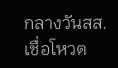กลางวันสส. เชื่อโหวต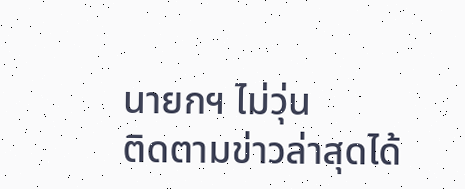นายกฯ ไม่วุ่น
ติดตามข่าวล่าสุดได้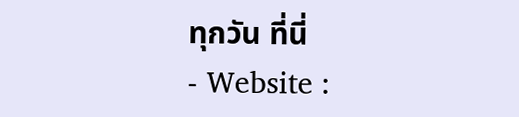ทุกวัน ที่นี่
- Website :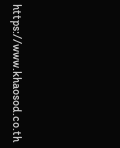https://www.khaosod.co.th